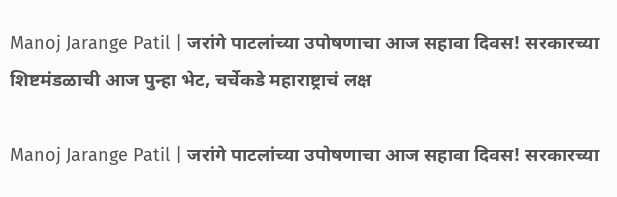Manoj Jarange Patil | जरांगे पाटलांच्या उपोषणाचा आज सहावा दिवस! सरकारच्या शिष्टमंडळाची आज पुन्हा भेट, चर्चेकडे महाराष्ट्राचं लक्ष

Manoj Jarange Patil | जरांगे पाटलांच्या उपोषणाचा आज सहावा दिवस! सरकारच्या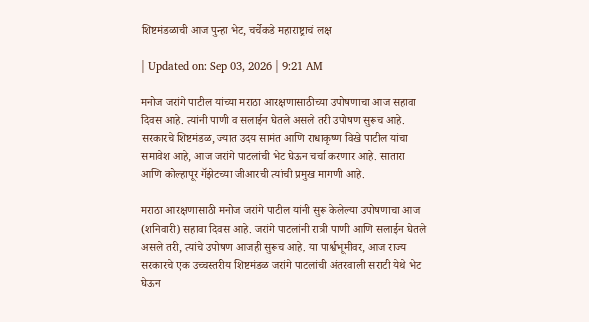शिष्टमंडळाची आज पुन्हा भेट, चर्चेकडे महाराष्ट्राचं लक्ष

| Updated on: Sep 03, 2026 | 9:21 AM

मनोज जरांगे पाटील यांच्या मराठा आरक्षणासाठीच्या उपोषणाचा आज सहावा दिवस आहे. त्यांनी पाणी व सलाईन घेतले असले तरी उपोषण सुरूच आहे. सरकारचे शिष्टमंडळ, ज्यात उदय सामंत आणि राधाकृष्ण विखे पाटील यांचा समावेश आहे, आज जरांगे पाटलांची भेट घेऊन चर्चा करणार आहे. सातारा आणि कोल्हापूर गॅझेटच्या जीआरची त्यांची प्रमुख मागणी आहे.

मराठा आरक्षणासाठी मनोज जरांगे पाटील यांनी सुरू केलेल्या उपोषणाचा आज (शनिवारी) सहावा दिवस आहे. जरांगे पाटलांनी रात्री पाणी आणि सलाईन घेतले असले तरी, त्यांचे उपोषण आजही सुरूच आहे. या पार्श्वभूमीवर, आज राज्य सरकारचे एक उच्चस्तरीय शिष्टमंडळ जरांगे पाटलांची अंतरवाली सराटी येथे भेट घेऊन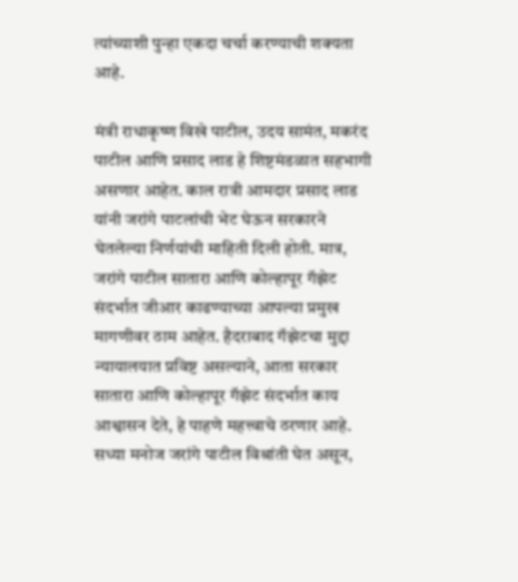त्यांच्याशी पुन्हा एकदा चर्चा करण्याची शक्यता आहे.

मंत्री राधाकृष्ण विखे पाटील, उदय सामंत, मकरंद पाटील आणि प्रसाद लाड हे शिष्टमंडळात सहभागी असणार आहेत. काल रात्री आमदार प्रसाद लाड यांनी जरांगे पाटलांची भेट घेऊन सरकारने घेतलेल्या निर्णयांची माहिती दिली होती. मात्र, जरांगे पाटील सातारा आणि कोल्हापूर गॅझेट संदर्भात जीआर काढण्याच्या आपल्या प्रमुख मागणीवर ठाम आहेत. हैदराबाद गॅझेटचा मुद्दा न्यायालयात प्रविष्ट असल्याने, आता सरकार सातारा आणि कोल्हापूर गॅझेट संदर्भात काय आश्वासन देते, हे पाहणे महत्त्वाचे ठरणार आहे. सध्या मनोज जरांगे पाटील विश्रांती घेत असून,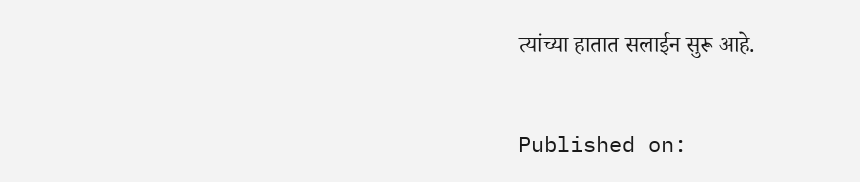त्यांच्या हातात सलाईन सुरू आहे.

Published on: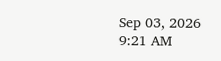Sep 03, 2026 9:21 AM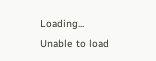Loading...
Unable to load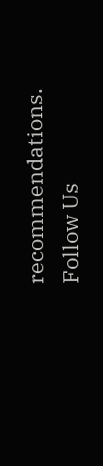recommendations.
Follow Us